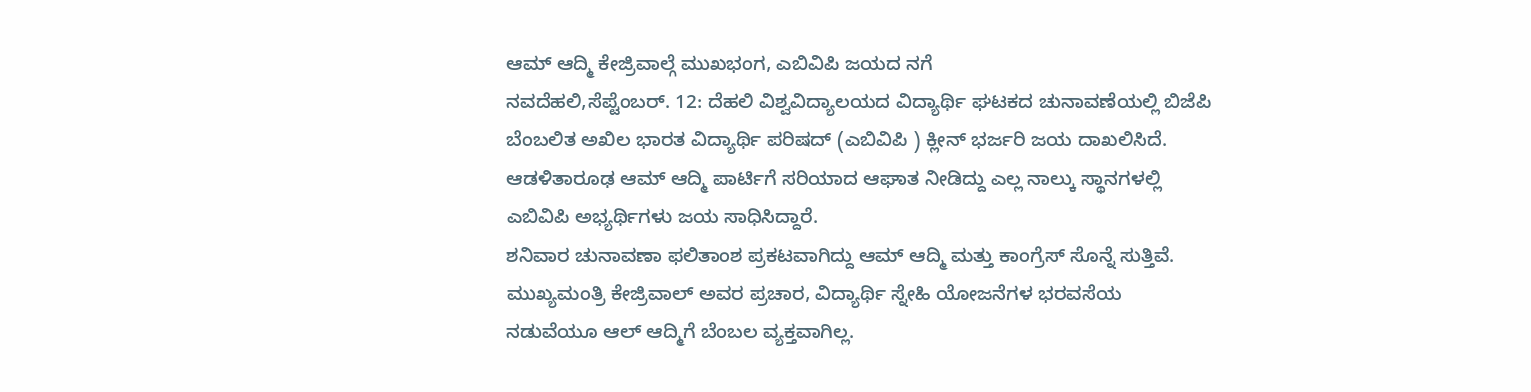ಆಮ್ ಆದ್ಮಿ ಕೇಜ್ರಿವಾಲ್ಗೆ ಮುಖಭಂಗ, ಎಬಿವಿಪಿ ಜಯದ ನಗೆ
ನವದೆಹಲಿ,ಸೆಪ್ಟೆಂಬರ್. 12: ದೆಹಲಿ ವಿಶ್ವವಿದ್ಯಾಲಯದ ವಿದ್ಯಾರ್ಥಿ ಘಟಕದ ಚುನಾವಣೆಯಲ್ಲಿ ಬಿಜೆಪಿ ಬೆಂಬಲಿತ ಅಖಿಲ ಭಾರತ ವಿದ್ಯಾರ್ಥಿ ಪರಿಷದ್ (ಎಬಿವಿಪಿ ) ಕ್ಲೀನ್ ಭರ್ಜರಿ ಜಯ ದಾಖಲಿಸಿದೆ. ಆಡಳಿತಾರೂಢ ಆಮ್ ಆದ್ಮಿ ಪಾರ್ಟಿಗೆ ಸರಿಯಾದ ಆಘಾತ ನೀಡಿದ್ದು ಎಲ್ಲ ನಾಲ್ಕು ಸ್ಥಾನಗಳಲ್ಲಿ ಎಬಿವಿಪಿ ಅಭ್ಯರ್ಥಿಗಳು ಜಯ ಸಾಧಿಸಿದ್ದಾರೆ.
ಶನಿವಾರ ಚುನಾವಣಾ ಫಲಿತಾಂಶ ಪ್ರಕಟವಾಗಿದ್ದು ಆಮ್ ಆದ್ಮಿ ಮತ್ತು ಕಾಂಗ್ರೆಸ್ ಸೊನ್ನೆ ಸುತ್ತಿವೆ. ಮುಖ್ಯಮಂತ್ರಿ ಕೇಜ್ರಿವಾಲ್ ಅವರ ಪ್ರಚಾರ, ವಿದ್ಯಾರ್ಥಿ ಸ್ನೇಹಿ ಯೋಜನೆಗಳ ಭರವಸೆಯ ನಡುವೆಯೂ ಆಲ್ ಆದ್ಮಿಗೆ ಬೆಂಬಲ ವ್ಯಕ್ತವಾಗಿಲ್ಲ.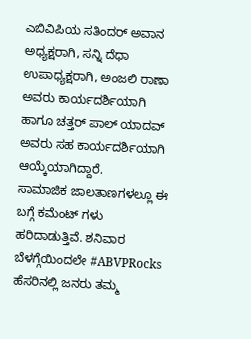ಎಬಿವಿಪಿಯ ಸತಿಂದರ್ ಅವಾನ ಅಧ್ಯಕ್ಷರಾಗಿ, ಸನ್ನಿ ದೆಧಾ ಉಪಾಧ್ಯಕ್ಷರಾಗಿ, ಅಂಜಲಿ ರಾಣಾ ಅವರು ಕಾರ್ಯದರ್ಶಿಯಾಗಿ ಹಾಗೂ ಚತ್ತರ್ ಪಾಲ್ ಯಾದವ್ ಅವರು ಸಹ ಕಾರ್ಯದರ್ಶಿಯಾಗಿ ಆಯ್ಕೆಯಾಗಿದ್ದಾರೆ.
ಸಾಮಾಜಿಕ ಜಾಲತಾಣಗಳಲ್ಲೂ ಈ ಬಗ್ಗೆ ಕಮೆಂಟ್ ಗಳು ಹರಿದಾಡುತ್ತಿವೆ. ಶನಿವಾರ ಬೆಳಗ್ಗೆಯಿಂದಲೇ #ABVPRocks ಹೆಸರಿನಲ್ಲಿ ಜನರು ತಮ್ಮ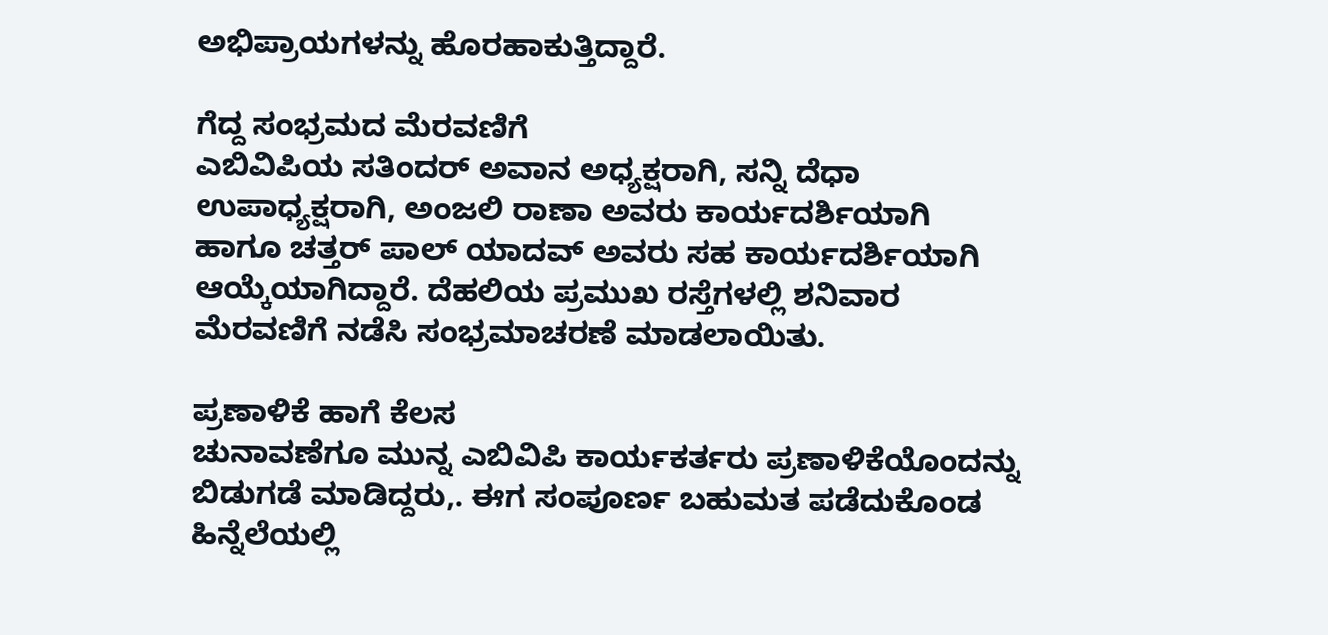ಅಭಿಪ್ರಾಯಗಳನ್ನು ಹೊರಹಾಕುತ್ತಿದ್ದಾರೆ.

ಗೆದ್ದ ಸಂಭ್ರಮದ ಮೆರವಣಿಗೆ
ಎಬಿವಿಪಿಯ ಸತಿಂದರ್ ಅವಾನ ಅಧ್ಯಕ್ಷರಾಗಿ, ಸನ್ನಿ ದೆಧಾ ಉಪಾಧ್ಯಕ್ಷರಾಗಿ, ಅಂಜಲಿ ರಾಣಾ ಅವರು ಕಾರ್ಯದರ್ಶಿಯಾಗಿ ಹಾಗೂ ಚತ್ತರ್ ಪಾಲ್ ಯಾದವ್ ಅವರು ಸಹ ಕಾರ್ಯದರ್ಶಿಯಾಗಿ ಆಯ್ಕೆಯಾಗಿದ್ದಾರೆ. ದೆಹಲಿಯ ಪ್ರಮುಖ ರಸ್ತೆಗಳಲ್ಲಿ ಶನಿವಾರ ಮೆರವಣಿಗೆ ನಡೆಸಿ ಸಂಭ್ರಮಾಚರಣೆ ಮಾಡಲಾಯಿತು.

ಪ್ರಣಾಳಿಕೆ ಹಾಗೆ ಕೆಲಸ
ಚುನಾವಣೆಗೂ ಮುನ್ನ ಎಬಿವಿಪಿ ಕಾರ್ಯಕರ್ತರು ಪ್ರಣಾಳಿಕೆಯೊಂದನ್ನು ಬಿಡುಗಡೆ ಮಾಡಿದ್ದರು,. ಈಗ ಸಂಪೂರ್ಣ ಬಹುಮತ ಪಡೆದುಕೊಂಡ ಹಿನ್ನೆಲೆಯಲ್ಲಿ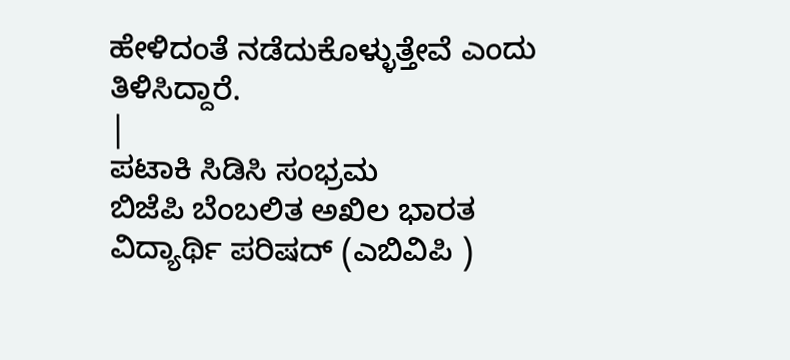ಹೇಳಿದಂತೆ ನಡೆದುಕೊಳ್ಳುತ್ತೇವೆ ಎಂದು ತಿಳಿಸಿದ್ದಾರೆ.
|
ಪಟಾಕಿ ಸಿಡಿಸಿ ಸಂಭ್ರಮ
ಬಿಜೆಪಿ ಬೆಂಬಲಿತ ಅಖಿಲ ಭಾರತ ವಿದ್ಯಾರ್ಥಿ ಪರಿಷದ್ (ಎಬಿವಿಪಿ )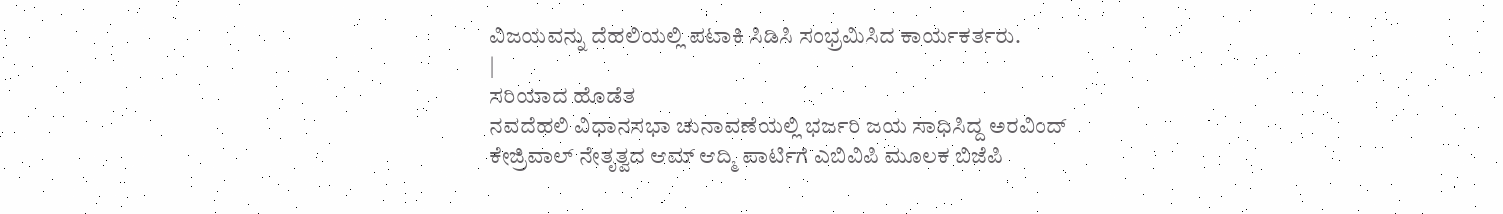ವಿಜಯವನ್ನು ದೆಹಲಿಯಲ್ಲಿ ಪಟಾಕಿ ಸಿಡಿಸಿ ಸಂಭ್ರಮಿಸಿದ ಕಾರ್ಯಕರ್ತರು.
|
ಸರಿಯಾದ ಹೊಡೆತ
ನವದೆಹಲಿ ವಿಧಾನಸಭಾ ಚುನಾವಣೆಯಲ್ಲಿ ಭರ್ಜರಿ ಜಯ ಸಾಧಿಸಿದ್ದ ಅರವಿಂದ್ ಕೇಜ್ರಿವಾಲ್ ನೇತೃತ್ವದ ಆಮ್ ಆದ್ಮಿ ಪಾರ್ಟಿಗೆ ಎಬಿವಿಪಿ ಮೂಲಕ ಬಿಜೆಪಿ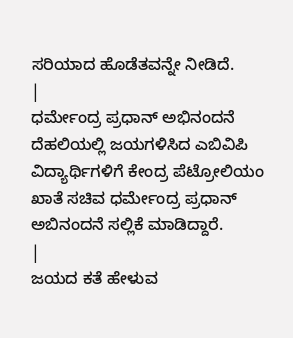ಸರಿಯಾದ ಹೊಡೆತವನ್ನೇ ನೀಡಿದೆ.
|
ಧರ್ಮೇಂದ್ರ ಪ್ರಧಾನ್ ಅಭಿನಂದನೆ
ದೆಹಲಿಯಲ್ಲಿ ಜಯಗಳಿಸಿದ ಎಬಿವಿಪಿ ವಿದ್ಯಾರ್ಥಿಗಳಿಗೆ ಕೇಂದ್ರ ಪೆಟ್ರೋಲಿಯಂ ಖಾತೆ ಸಚಿವ ಧರ್ಮೇಂದ್ರ ಪ್ರಧಾನ್ ಅಬಿನಂದನೆ ಸಲ್ಲಿಕೆ ಮಾಡಿದ್ದಾರೆ.
|
ಜಯದ ಕತೆ ಹೇಳುವ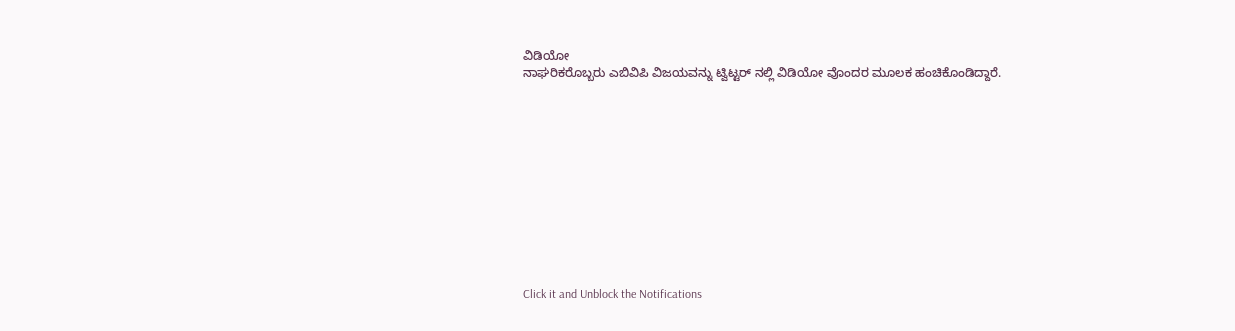ವಿಡಿಯೋ
ನಾಘರಿಕರೊಬ್ಬರು ಎಬಿವಿಪಿ ವಿಜಯವನ್ನು ಟ್ವಿಟ್ಟರ್ ನಲ್ಲಿ ವಿಡಿಯೋ ವೊಂದರ ಮೂಲಕ ಹಂಚಿಕೊಂಡಿದ್ದಾರೆ.












Click it and Unblock the Notifications